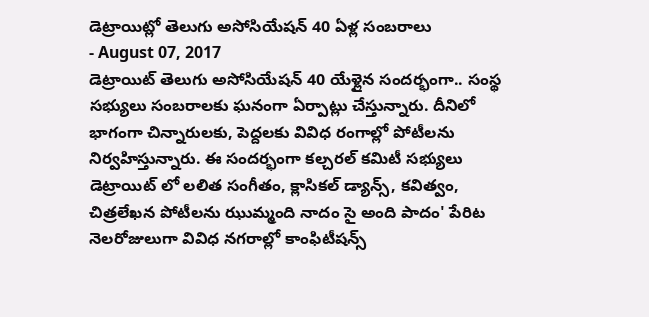డెట్రాయిట్లో తెలుగు అసోసియేషన్ 40 ఏళ్ల సంబరాలు
- August 07, 2017
డెట్రాయిట్ తెలుగు అసోసియేషన్ 40 యేళ్లైన సందర్భంగా.. సంస్థ సభ్యులు సంబరాలకు ఘనంగా ఏర్పాట్లు చేస్తున్నారు. దీనిలో భాగంగా చిన్నారులకు, పెద్దలకు వివిధ రంగాల్లో పోటీలను నిర్వహిస్తున్నారు. ఈ సందర్భంగా కల్చరల్ కమిటీ సభ్యులు డెట్రాయిట్ లో లలిత సంగీతం, క్లాసికల్ డ్యాన్స్, కవిత్వం, చిత్రలేఖన పోటీలను ఝుమ్మంది నాదం సై అంది పాదం' పేరిట నెలరోజులుగా వివిధ నగరాల్లో కాంఫిటీషన్స్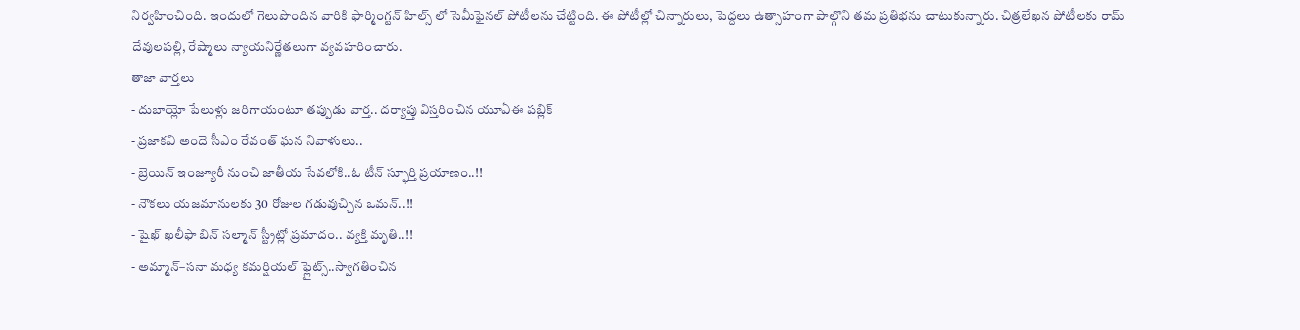నిర్వహించింది. ఇందులో గెలుపొందిన వారికి ఫార్మింగ్టన్ హిల్స్ లో సెమీఫైనల్ పోటీలను చేట్టింది. ఈ పోటీల్లో చిన్నారులు, పెద్దలు ఉత్సాహంగా పాల్గొని తమ ప్రతిభను చాటుకున్నారు. చిత్రలేఖన పోటీలకు రామ్ దేవులపల్లి, రేష్మాలు న్యాయనిర్ణేతలుగా వ్యవహరించారు.
తాజా వార్తలు
- దుబాయ్లో పేలుళ్లు జరిగాయంటూ తప్పుడు వార్త.. దర్యాప్తు విస్తరించిన యూఏఈ పబ్లిక్
- ప్రజాకవి అందె సీఎం రేవంత్ ఘన నివాళులు..
- బ్రెయిన్ ఇంజ్యూరీ నుంచి జాతీయ సేవలోకి..ఓ టీన్ స్ఫూర్తి ప్రయాణం..!!
- నౌకలు యజమానులకు 30 రోజుల గడువుచ్చిన ఒమన్..!!
- షైఖ్ ఖలీఫా బిన్ సల్మాన్ స్ట్రీట్లో ప్రమాదం.. వ్యక్తి మృతి..!!
- అమ్మాన్–సనా మధ్య కమర్షియల్ ఫ్లైట్స్..స్వాగతించిన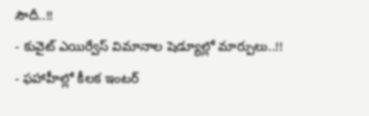సౌదీ..!!
- కువైట్ ఎయిర్వేస్ విమానాల షెడ్యూల్లో మార్పులు..!!
- ఫహాహీల్లో కీలక ఇంటర్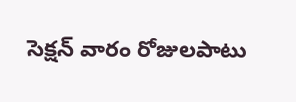సెక్షన్ వారం రోజులపాటు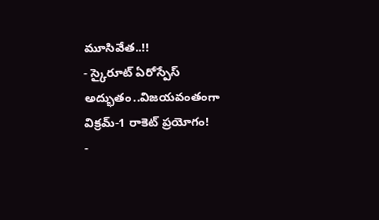మూసివేత..!!
- స్కైరూట్ ఏరోస్పేస్ అద్భుతం..విజయవంతంగా విక్రమ్-1 రాకెట్ ప్రయోగం!
-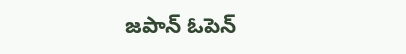జపాన్ ఓపెన్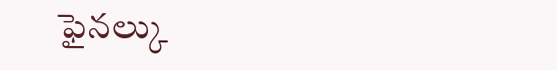ఫైనల్కు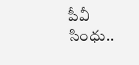పీవీ సింధు..